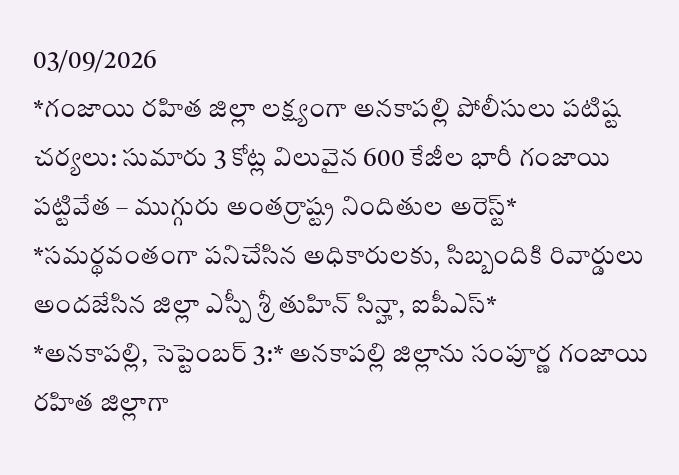03/09/2026
*గంజాయి రహిత జిల్లా లక్ష్యంగా అనకాపల్లి పోలీసులు పటిష్ట చర్యలు: సుమారు 3 కోట్ల విలువైన 600 కేజీల భారీ గంజాయి పట్టివేత – ముగ్గురు అంతర్రాష్ట్ర నిందితుల అరెస్ట్*
*సమర్థవంతంగా పనిచేసిన అధికారులకు, సిబ్బందికి రివార్డులు అందజేసిన జిల్లా ఎస్పీ శ్రీ తుహిన్ సిన్హా, ఐపీఎస్*
*అనకాపల్లి, సెప్టెంబర్ 3:* అనకాపల్లి జిల్లాను సంపూర్ణ గంజాయి రహిత జిల్లాగా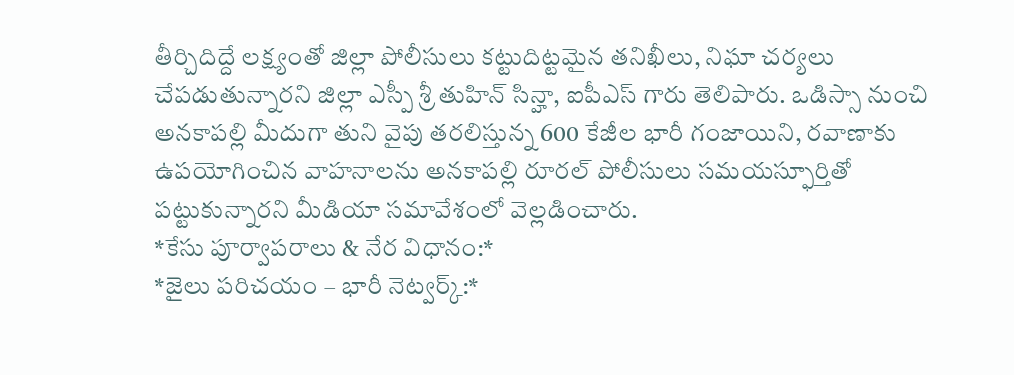తీర్చిదిద్దే లక్ష్యంతో జిల్లా పోలీసులు కట్టుదిట్టమైన తనిఖీలు, నిఘా చర్యలు చేపడుతున్నారని జిల్లా ఎస్పీ శ్రీ తుహిన్ సిన్హా, ఐపీఎస్ గారు తెలిపారు. ఒడిస్సా నుంచి అనకాపల్లి మీదుగా తుని వైపు తరలిస్తున్న 600 కేజీల భారీ గంజాయిని, రవాణాకు ఉపయోగించిన వాహనాలను అనకాపల్లి రూరల్ పోలీసులు సమయస్ఫూర్తితో పట్టుకున్నారని మీడియా సమావేశంలో వెల్లడించారు.
*కేసు పూర్వాపరాలు & నేర విధానం:*
*జైలు పరిచయం – భారీ నెట్వర్క్:*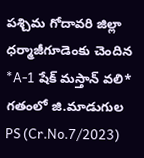పశ్చిమ గోదావరి జిల్లా ధర్మాజీగూడెంకు చెందిన *A-1 షేక్ మస్తాన్ వలి* గతంలో జి.మాడుగుల PS (Cr.No.7/2023)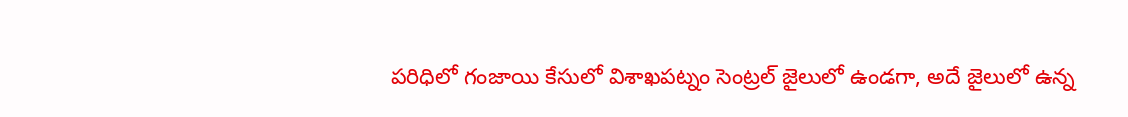పరిధిలో గంజాయి కేసులో విశాఖపట్నం సెంట్రల్ జైలులో ఉండగా, అదే జైలులో ఉన్న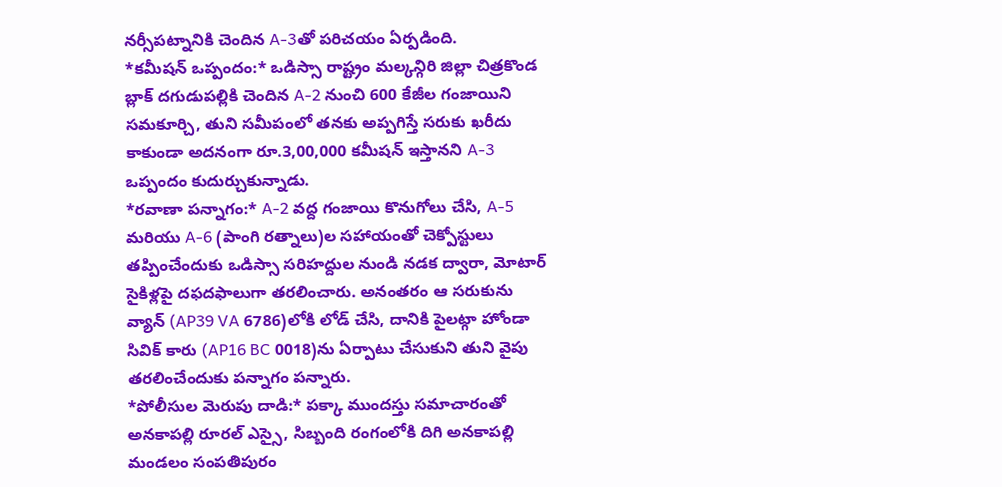నర్సీపట్నానికి చెందిన A-3తో పరిచయం ఏర్పడింది.
*కమీషన్ ఒప్పందం:* ఒడిస్సా రాష్ట్రం మల్కన్గిరి జిల్లా చిత్రకొండ బ్లాక్ దగుడుపల్లికి చెందిన A-2 నుంచి 600 కేజీల గంజాయిని సమకూర్చి, తుని సమీపంలో తనకు అప్పగిస్తే సరుకు ఖరీదు కాకుండా అదనంగా రూ.3,00,000 కమీషన్ ఇస్తానని A-3 ఒప్పందం కుదుర్చుకున్నాడు.
*రవాణా పన్నాగం:* A-2 వద్ద గంజాయి కొనుగోలు చేసి, A-5 మరియు A-6 (పాంగి రత్నాలు)ల సహాయంతో చెక్పోస్టులు తప్పించేందుకు ఒడిస్సా సరిహద్దుల నుండి నడక ద్వారా, మోటార్ సైకిళ్లపై దఫదఫాలుగా తరలించారు. అనంతరం ఆ సరుకును వ్యాన్ (AP39 VA 6786)లోకి లోడ్ చేసి, దానికి పైలట్గా హోండా సివిక్ కారు (AP16 BC 0018)ను ఏర్పాటు చేసుకుని తుని వైపు తరలించేందుకు పన్నాగం పన్నారు.
*పోలీసుల మెరుపు దాడి:* పక్కా ముందస్తు సమాచారంతో అనకాపల్లి రూరల్ ఎస్సై, సిబ్బంది రంగంలోకి దిగి అనకాపల్లి మండలం సంపతిపురం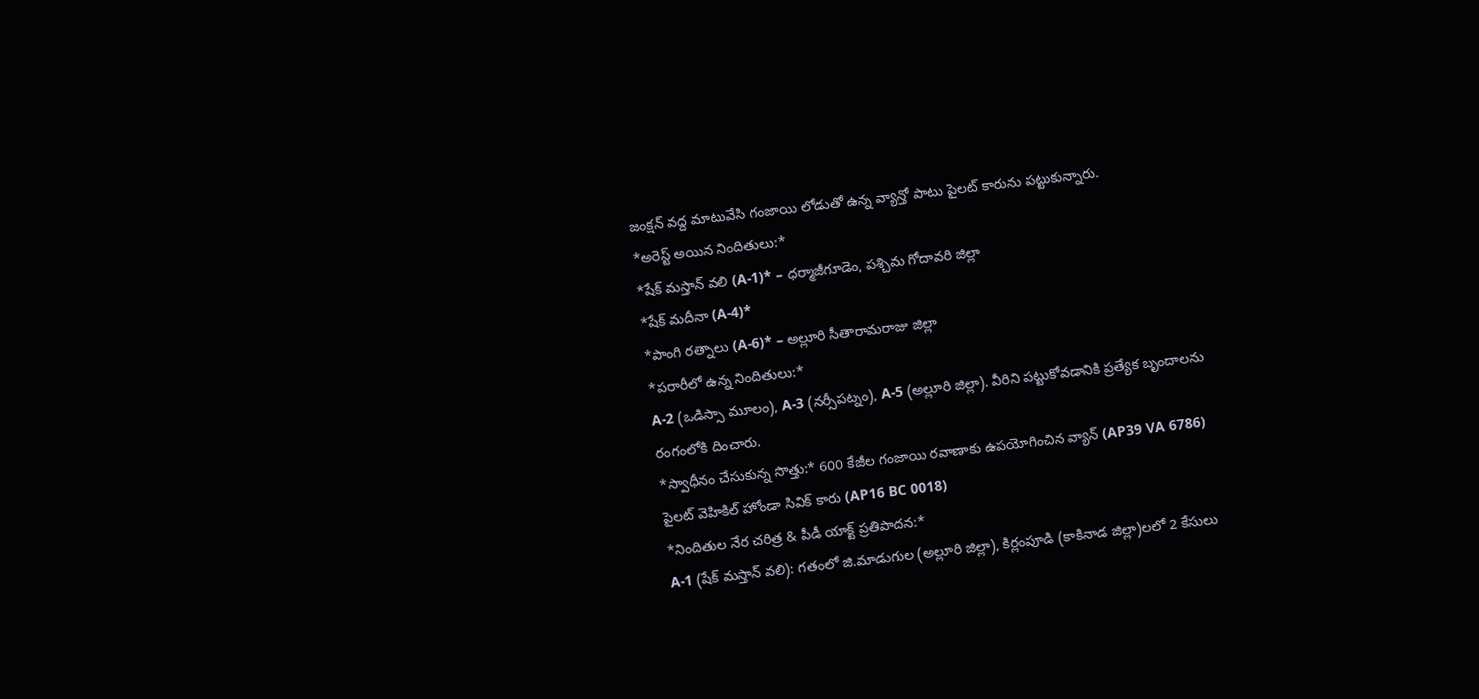జంక్షన్ వద్ద మాటువేసి గంజాయి లోడుతో ఉన్న వ్యాన్తో పాటు పైలట్ కారును పట్టుకున్నారు.
*అరెస్ట్ అయిన నిందితులు:*
*షేక్ మస్తాన్ వలి (A-1)* – ధర్మాజీగూడెం, పశ్చిమ గోదావరి జిల్లా
*షేక్ మదీనా (A-4)*
*పాంగి రత్నాలు (A-6)* – అల్లూరి సీతారామరాజు జిల్లా
*పరారీలో ఉన్న నిందితులు:*
A-2 (ఒడిస్సా మూలం), A-3 (నర్సీపట్నం), A-5 (అల్లూరి జిల్లా). వీరిని పట్టుకోవడానికి ప్రత్యేక బృందాలను రంగంలోకి దించారు.
*స్వాధీనం చేసుకున్న సొత్తు:* 600 కేజీల గంజాయి రవాణాకు ఉపయోగించిన వ్యాన్ (AP39 VA 6786)
పైలట్ వెహికిల్ హోండా సివిక్ కారు (AP16 BC 0018)
*నిందితుల నేర చరిత్ర & పీడీ యాక్ట్ ప్రతిపాదన:*
A-1 (షేక్ మస్తాన్ వలి): గతంలో జి.మాడుగుల (అల్లూరి జిల్లా), కిర్లంపూడి (కాకినాడ జిల్లా)లలో 2 కేసులు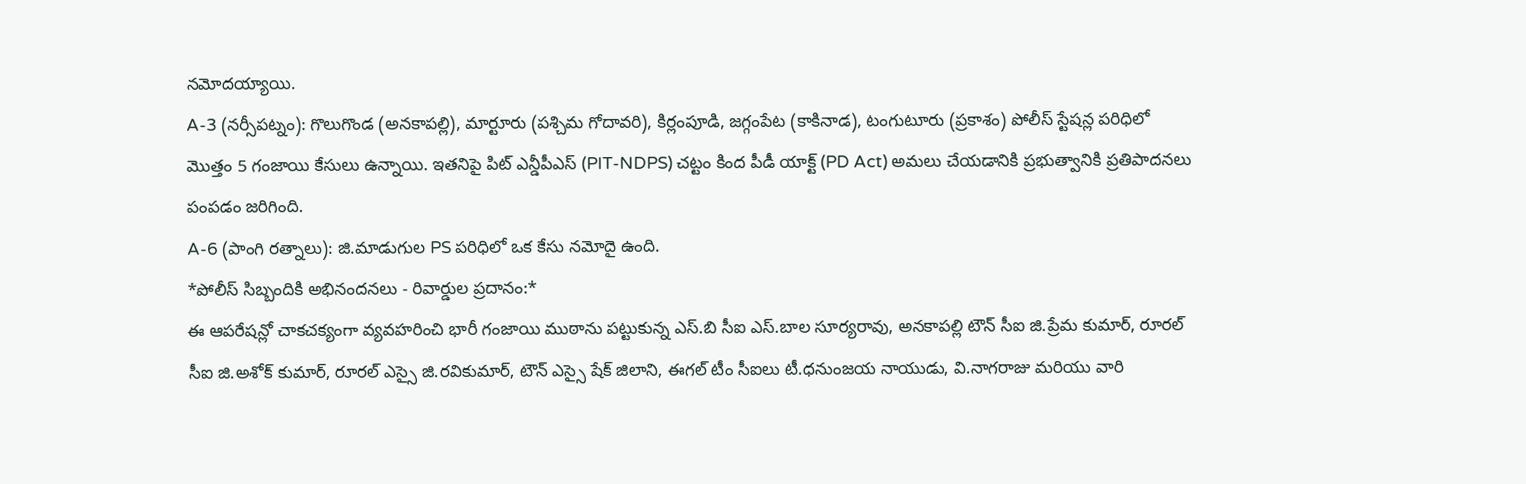నమోదయ్యాయి.
A-3 (నర్సీపట్నం): గొలుగొండ (అనకాపల్లి), మార్టూరు (పశ్చిమ గోదావరి), కిర్లంపూడి, జగ్గంపేట (కాకినాడ), టంగుటూరు (ప్రకాశం) పోలీస్ స్టేషన్ల పరిధిలో మొత్తం 5 గంజాయి కేసులు ఉన్నాయి. ఇతనిపై పిట్ ఎన్డీపీఎస్ (PIT-NDPS) చట్టం కింద పీడీ యాక్ట్ (PD Act) అమలు చేయడానికి ప్రభుత్వానికి ప్రతిపాదనలు పంపడం జరిగింది.
A-6 (పాంగి రత్నాలు): జి.మాడుగుల PS పరిధిలో ఒక కేసు నమోదై ఉంది.
*పోలీస్ సిబ్బందికి అభినందనలు - రివార్డుల ప్రదానం:*
ఈ ఆపరేషన్లో చాకచక్యంగా వ్యవహరించి భారీ గంజాయి ముఠాను పట్టుకున్న ఎస్.బి సీఐ ఎస్.బాల సూర్యరావు, అనకాపల్లి టౌన్ సీఐ జి.ప్రేమ కుమార్, రూరల్ సీఐ జి.అశోక్ కుమార్, రూరల్ ఎస్సై జి.రవికుమార్, టౌన్ ఎస్సై షేక్ జిలాని, ఈగల్ టీం సీఐలు టీ.ధనుంజయ నాయుడు, వి.నాగరాజు మరియు వారి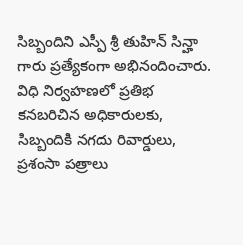సిబ్బందిని ఎస్పీ శ్రీ తుహిన్ సిన్హా గారు ప్రత్యేకంగా అభినందించారు. విధి నిర్వహణలో ప్రతిభ కనబరిచిన అధికారులకు, సిబ్బందికి నగదు రివార్డులు, ప్రశంసా పత్రాలు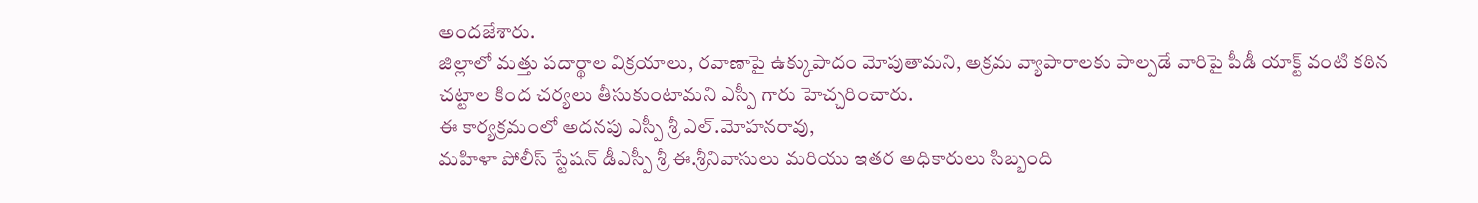అందజేశారు.
జిల్లాలో మత్తు పదార్థాల విక్రయాలు, రవాణాపై ఉక్కుపాదం మోపుతామని, అక్రమ వ్యాపారాలకు పాల్పడే వారిపై పీడీ యాక్ట్ వంటి కఠిన చట్టాల కింద చర్యలు తీసుకుంటామని ఎస్పీ గారు హెచ్చరించారు.
ఈ కార్యక్రమంలో అదనపు ఎస్పీ శ్రీ ఎల్.మోహనరావు,
మహిళా పోలీస్ స్టేషన్ డీఎస్పీ శ్రీ ఈ.శ్రీనివాసులు మరియు ఇతర అధికారులు సిబ్బంది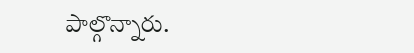పాల్గొన్నారు.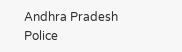Andhra Pradesh Police